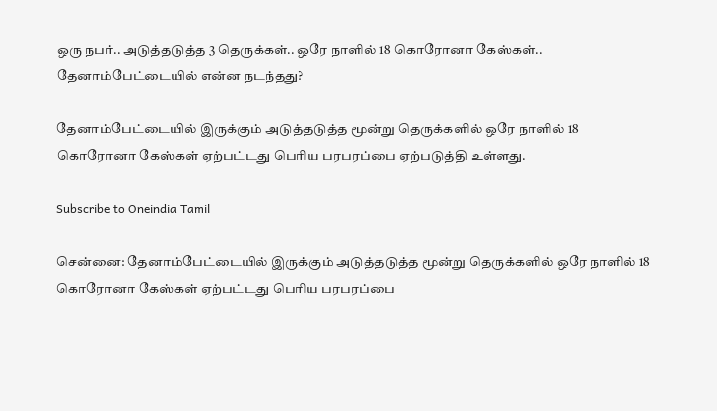ஒரு நபர்.. அடுத்தடுத்த 3 தெருக்கள்.. ஒரே நாளில் 18 கொரோனா கேஸ்கள்.. தேனாம்பேட்டையில் என்ன நடந்தது?

தேனாம்பேட்டையில் இருக்கும் அடுத்தடுத்த மூன்று தெருக்களில் ஒரே நாளில் 18 கொரோனா கேஸ்கள் ஏற்பட்டது பெரிய பரபரப்பை ஏற்படுத்தி உள்ளது.

Subscribe to Oneindia Tamil

சென்னை: தேனாம்பேட்டையில் இருக்கும் அடுத்தடுத்த மூன்று தெருக்களில் ஒரே நாளில் 18 கொரோனா கேஸ்கள் ஏற்பட்டது பெரிய பரபரப்பை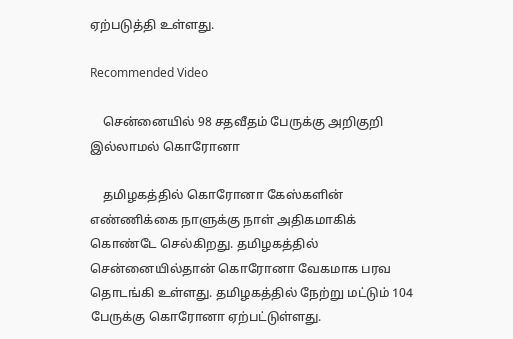ஏற்படுத்தி உள்ளது.

Recommended Video

    சென்னையில் 98 சதவீதம் பேருக்கு அறிகுறி இல்லாமல் கொரோனா

    தமிழகத்தில் கொரோனா கேஸ்களின் எண்ணிக்கை நாளுக்கு நாள் அதிகமாகிக் கொண்டே செல்கிறது. தமிழகத்தில் சென்னையில்தான் கொரோனா வேகமாக பரவ தொடங்கி உள்ளது. தமிழகத்தில் நேற்று மட்டும் 104 பேருக்கு கொரோனா ஏற்பட்டுள்ளது.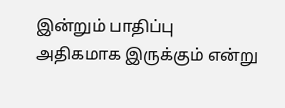இன்றும் பாதிப்பு அதிகமாக இருக்கும் என்று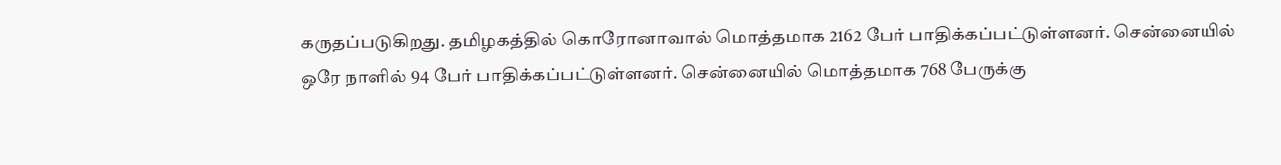கருதப்படுகிறது. தமிழகத்தில் கொரோனாவால் மொத்தமாக 2162 பேர் பாதிக்கப்பட்டுள்ளனர். சென்னையில் ஒரே நாளில் 94 பேர் பாதிக்கப்பட்டுள்ளனர். சென்னையில் மொத்தமாக 768 பேருக்கு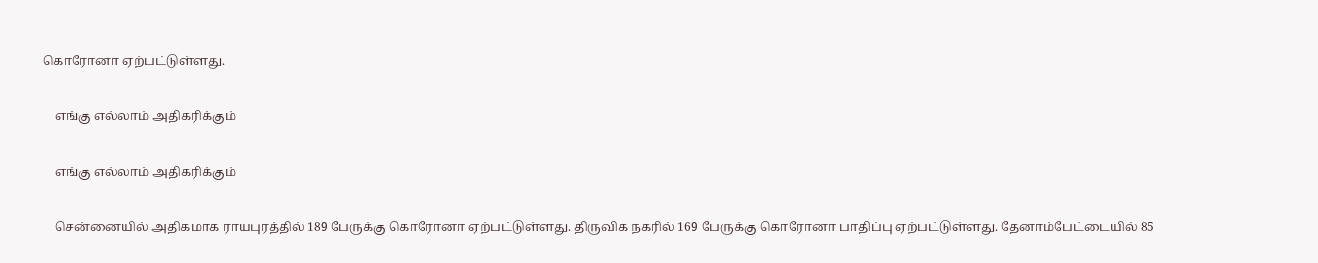கொரோனா ஏற்பட்டுள்ளது.

    எங்கு எல்லாம் அதிகரிக்கும்

    எங்கு எல்லாம் அதிகரிக்கும்

    சென்னையில் அதிகமாக ராயபுரத்தில் 189 பேருக்கு கொரோனா ஏற்பட்டுள்ளது. திருவிக நகரில் 169 பேருக்கு கொரோனா பாதிப்பு ஏற்பட்டுள்ளது. தேனாம்பேட்டையில் 85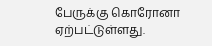பேருக்கு கொரோனா ஏற்பட்டுள்ளது.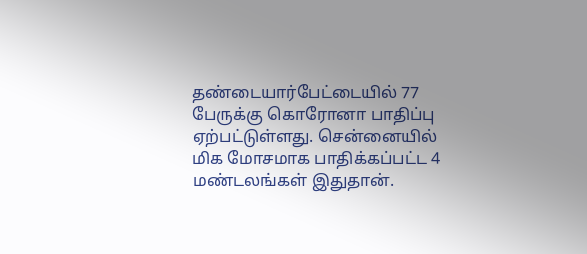தண்டையார்பேட்டையில் 77 பேருக்கு கொரோனா பாதிப்பு ஏற்பட்டுள்ளது. சென்னையில் மிக மோசமாக பாதிக்கப்பட்ட 4 மண்டலங்கள் இதுதான்.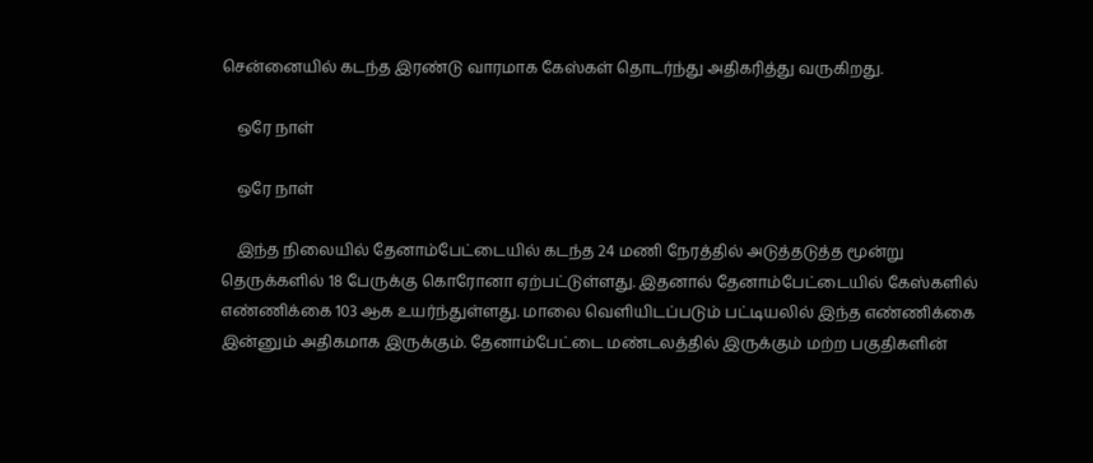சென்னையில் கடந்த இரண்டு வாரமாக கேஸ்கள் தொடர்ந்து அதிகரித்து வருகிறது.

    ஒரே நாள்

    ஒரே நாள்

    இந்த நிலையில் தேனாம்பேட்டையில் கடந்த 24 மணி நேரத்தில் அடுத்தடுத்த மூன்று தெருக்களில் 18 பேருக்கு கொரோனா ஏற்பட்டுள்ளது. இதனால் தேனாம்பேட்டையில் கேஸ்களில் எண்ணிக்கை 103 ஆக உயர்ந்துள்ளது. மாலை வெளியிடப்படும் பட்டியலில் இந்த எண்ணிக்கை இன்னும் அதிகமாக இருக்கும். தேனாம்பேட்டை மண்டலத்தில் இருக்கும் மற்ற பகுதிகளின்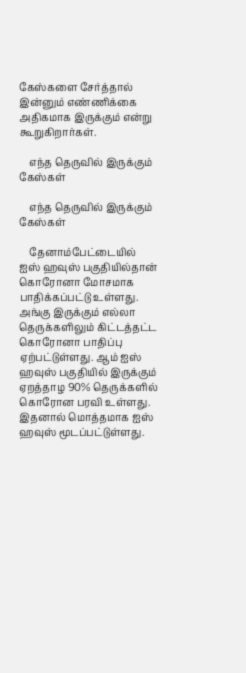கேஸ்களை சேர்த்தால் இன்னும் எண்ணிக்கை அதிகமாக இருக்கும் என்று கூறுகிறார்கள்.

    எந்த தெருவில் இருக்கும் கேஸ்கள்

    எந்த தெருவில் இருக்கும் கேஸ்கள்

    தேனாம்பேட்டையில் ஐஸ் ஹவுஸ் பகுதியில்தான் கொரோனா மோசமாக பாதிக்கப்பட்டு உள்ளது. அங்கு இருக்கும் எல்லா தெருக்களிலும் கிட்டத்தட்ட கொரோனா பாதிப்பு ஏற்பட்டுள்ளது. ஆம் ஐஸ் ஹவுஸ் பகுதியில் இருக்கும் ஏறத்தாழ 90% தெருக்களில் கொரோன பரவி உள்ளது. இதனால் மொத்தமாக ஐஸ் ஹவுஸ் மூடப்பட்டுள்ளது.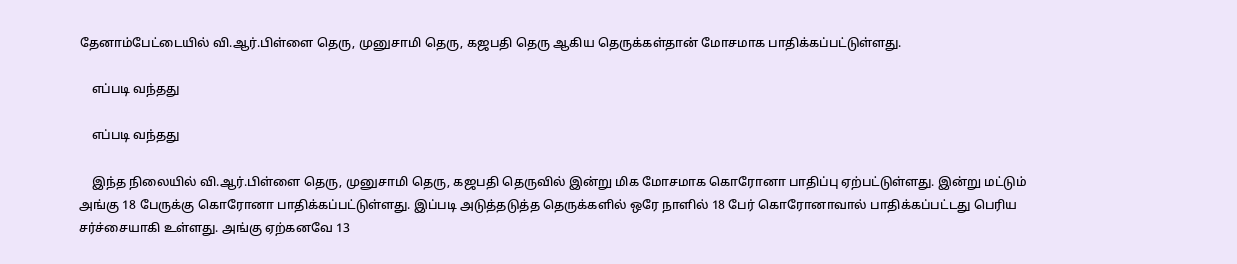தேனாம்பேட்டையில் வி.ஆர்.பிள்ளை தெரு, முனுசாமி தெரு, கஜபதி தெரு ஆகிய தெருக்கள்தான் மோசமாக பாதிக்கப்பட்டுள்ளது.

    எப்படி வந்தது

    எப்படி வந்தது

    இந்த நிலையில் வி.ஆர்.பிள்ளை தெரு, முனுசாமி தெரு, கஜபதி தெருவில் இன்று மிக மோசமாக கொரோனா பாதிப்பு ஏற்பட்டுள்ளது. இன்று மட்டும் அங்கு 18 பேருக்கு கொரோனா பாதிக்கப்பட்டுள்ளது. இப்படி அடுத்தடுத்த தெருக்களில் ஒரே நாளில் 18 பேர் கொரோனாவால் பாதிக்கப்பட்டது பெரிய சர்ச்சையாகி உள்ளது. அங்கு ஏற்கனவே 13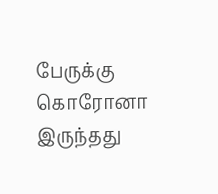பேருக்கு கொரோனா இருந்தது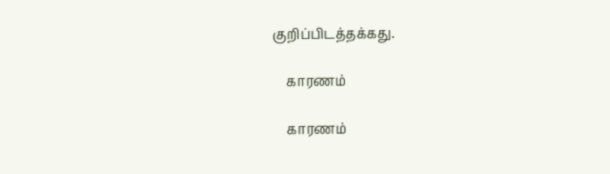குறிப்பிடத்தக்கது.

    காரணம்

    காரணம்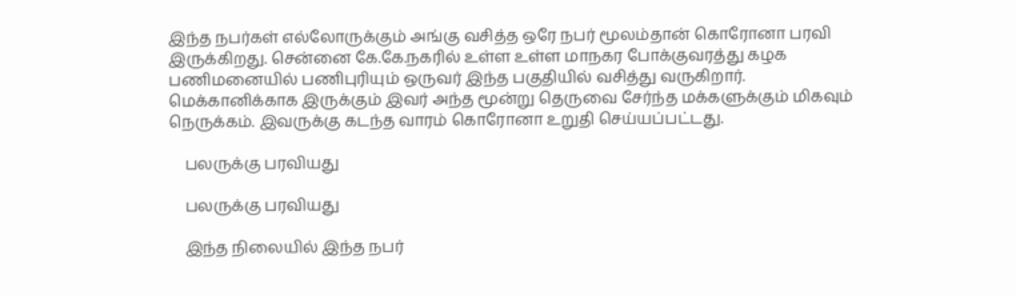இந்த நபர்கள் எல்லோருக்கும் அங்கு வசித்த ஒரே நபர் மூலம்தான் கொரோனா பரவி இருக்கிறது. சென்னை கே.கே.நகரில் உள்ள உள்ள மாநகர போக்குவரத்து கழக பணிமனையில் பணிபுரியும் ஒருவர் இந்த பகுதியில் வசித்து வருகிறார். மெக்கானிக்காக இருக்கும் இவர் அந்த மூன்று தெருவை சேர்ந்த மக்களுக்கும் மிகவும் நெருக்கம். இவருக்கு கடந்த வாரம் கொரோனா உறுதி செய்யப்பட்டது.

    பலருக்கு பரவியது

    பலருக்கு பரவியது

    இந்த நிலையில் இந்த நபர்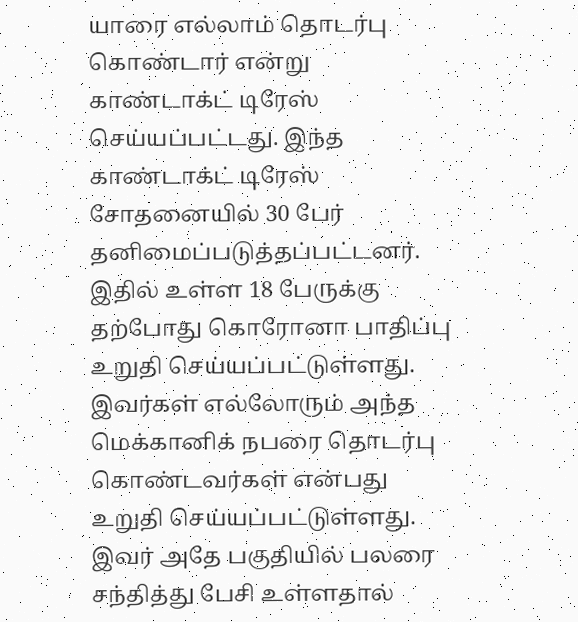யாரை எல்லாம் தொடர்பு கொண்டார் என்று காண்டாக்ட் டிரேஸ் செய்யப்பட்டது. இந்த காண்டாக்ட் டிரேஸ் சோதனையில் 30 பேர் தனிமைப்படுத்தப்பட்டனர். இதில் உள்ள 18 பேருக்கு தற்போது கொரோனா பாதிப்பு உறுதி செய்யப்பட்டுள்ளது. இவர்கள் எல்லோரும் அந்த மெக்கானிக் நபரை தொடர்பு கொண்டவர்கள் என்பது உறுதி செய்யப்பட்டுள்ளது. இவர் அதே பகுதியில் பலரை சந்தித்து பேசி உள்ளதால்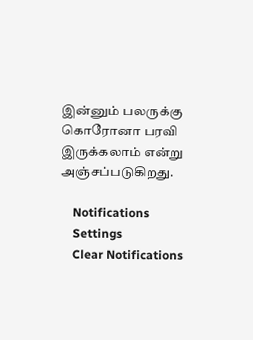இன்னும் பலருக்கு கொரோனா பரவி இருக்கலாம் என்று அஞ்சப்படுகிறது.

    Notifications
    Settings
    Clear Notifications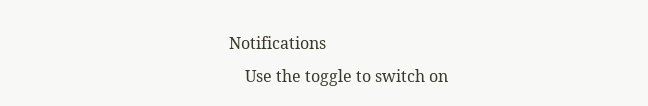Notifications
    Use the toggle to switch on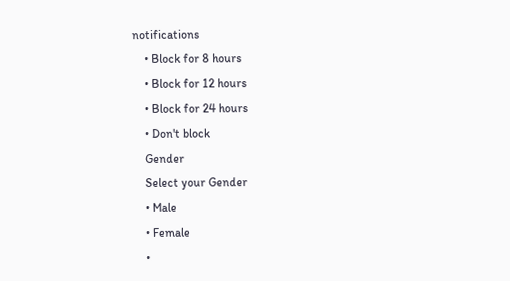notifications
    • Block for 8 hours
    • Block for 12 hours
    • Block for 24 hours
    • Don't block
    Gender
    Select your Gender
    • Male
    • Female
    •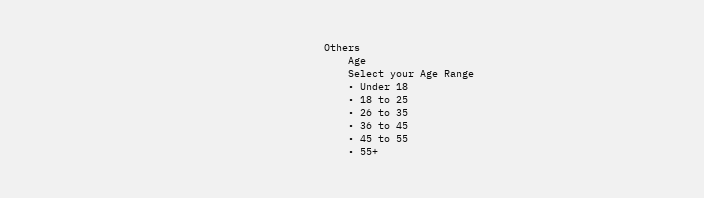Others
    Age
    Select your Age Range
    • Under 18
    • 18 to 25
    • 26 to 35
    • 36 to 45
    • 45 to 55
    • 55+